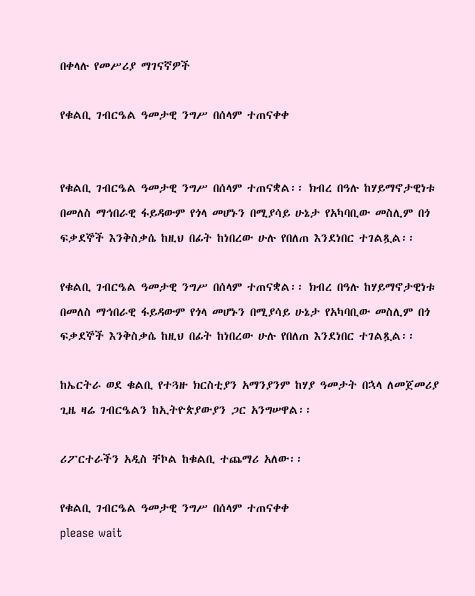በቀላሉ የመሥሪያ ማገናኛዎች

የቁልቢ ገብርዔል ዓመታዊ ንግሥ በሰላም ተጠናቀቀ


የቁልቢ ገብርዔል ዓመታዊ ንግሥ በሰላም ተጠናቋል፡፡ ክብረ በዓሉ ከሃይማኖታዊነቱ በመለስ ማኅበራዊ ፋይዳውም የጎላ መሆኑን በሚያሳይ ሁኔታ የአካባቢው መስሊም በጎ ፍቃደኞች እንቅስቃሴ ከዚህ በፊት ከነበረው ሁሉ የበለጠ እንደነበር ተገልጿል፡፡

የቁልቢ ገብርዔል ዓመታዊ ንግሥ በሰላም ተጠናቋል፡፡ ክብረ በዓሉ ከሃይማኖታዊነቱ በመለስ ማኅበራዊ ፋይዳውም የጎላ መሆኑን በሚያሳይ ሁኔታ የአካባቢው መስሊም በጎ ፍቃደኞች እንቅስቃሴ ከዚህ በፊት ከነበረው ሁሉ የበለጠ እንደነበር ተገልጿል፡፡

ከኤርትራ ወደ ቁልቢ የተጓዙ ክርስቲያን አማንያንም ከሃያ ዓመታት በኋላ ለመጀመሪያ ጊዜ ዛሬ ገብርዔልን ከኢትዮጵያውያን ጋር አንግሠዋል፡፡

ሪፖርተራችን አዲስ ቸኮል ከቁልቢ ተጨማሪ አለው፡፡

የቁልቢ ገብርዔል ዓመታዊ ንግሥ በሰላም ተጠናቀቀ
please wait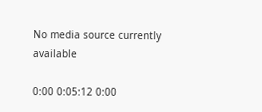No media source currently available

0:00 0:05:12 0:00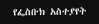የፌስቡክ አስተያየት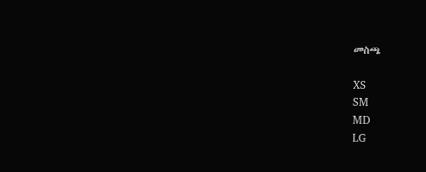መስጫ

XS
SM
MD
LG